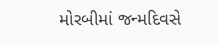મોરબીમાં જન્મદિવસે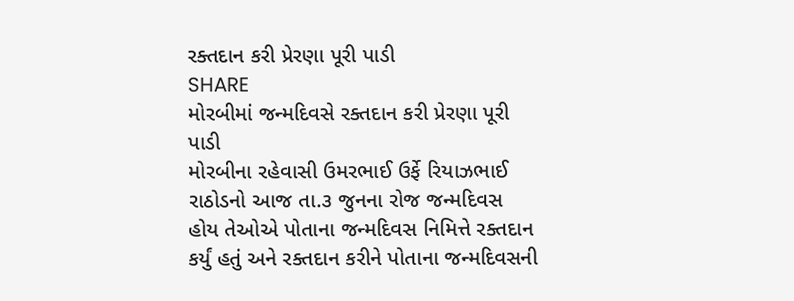રક્તદાન કરી પ્રેરણા પૂરી પાડી
SHARE
મોરબીમાં જન્મદિવસે રક્તદાન કરી પ્રેરણા પૂરી પાડી
મોરબીના રહેવાસી ઉમરભાઈ ઉર્ફે રિયાઝભાઈ રાઠોડનો આજ તા.૩ જુનના રોજ જન્મદિવસ હોય તેઓએ પોતાના જન્મદિવસ નિમિત્તે રક્તદાન કર્યું હતું અને રક્તદાન કરીને પોતાના જન્મદિવસની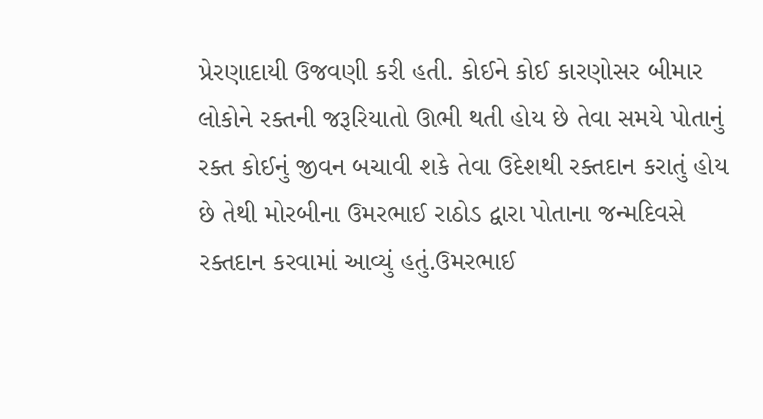પ્રેરણાદાયી ઉજવણી કરી હતી. કોઈને કોઈ કારણોસર બીમાર લોકોને રક્તની જરૂરિયાતો ઊભી થતી હોય છે તેવા સમયે પોતાનું રક્ત કોઈનું જીવન બચાવી શકે તેવા ઉદેશથી રક્તદાન કરાતું હોય છે તેથી મોરબીના ઉમરભાઈ રાઠોડ દ્વારા પોતાના જન્મદિવસે રક્તદાન કરવામાં આવ્યું હતું.ઉમરભાઈ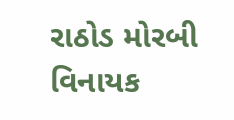રાઠોડ મોરબી વિનાયક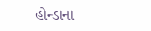હોન્ડાના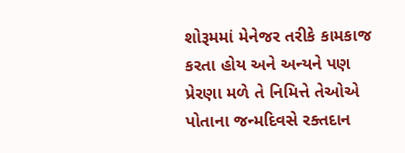શોરૂમમાં મેનેજર તરીકે કામકાજ કરતા હોય અને અન્યને પણ પ્રેરણા મળે તે નિમિત્તે તેઓએ પોતાના જન્મદિવસે રક્તદાન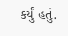કર્યું હતું.